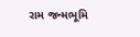રામ જન્મભૂમિ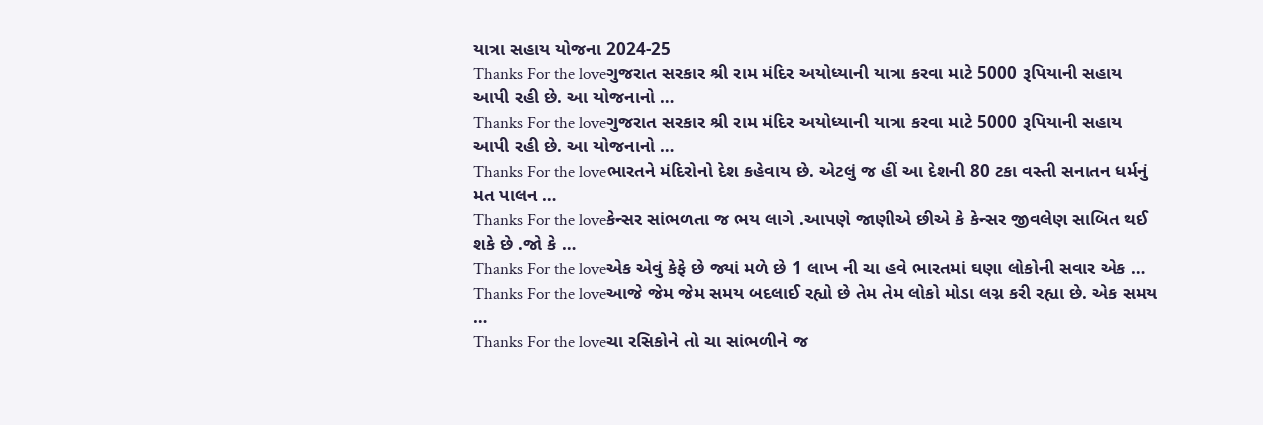યાત્રા સહાય યોજના 2024-25
Thanks For the loveગુજરાત સરકાર શ્રી રામ મંદિર અયોધ્યાની યાત્રા કરવા માટે 5000 રૂપિયાની સહાય આપી રહી છે. આ યોજનાનો …
Thanks For the loveગુજરાત સરકાર શ્રી રામ મંદિર અયોધ્યાની યાત્રા કરવા માટે 5000 રૂપિયાની સહાય આપી રહી છે. આ યોજનાનો …
Thanks For the loveભારતને મંદિરોનો દેશ કહેવાય છે. એટલું જ હીં આ દેશની 80 ટકા વસ્તી સનાતન ધર્મનું મત પાલન …
Thanks For the loveકેન્સર સાંભળતા જ ભય લાગે .આપણે જાણીએ છીએ કે કેન્સર જીવલેણ સાબિત થઈ શકે છે .જો કે …
Thanks For the loveએક એવું કેફે છે જ્યાં મળે છે 1 લાખ ની ચા હવે ભારતમાં ઘણા લોકોની સવાર એક …
Thanks For the loveઆજે જેમ જેમ સમય બદલાઈ રહ્યો છે તેમ તેમ લોકો મોડા લગ્ન કરી રહ્યા છે. એક સમય …
Thanks For the loveચા રસિકોને તો ચા સાંભળીને જ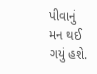પીવાનું મન થઈ ગયું હશે.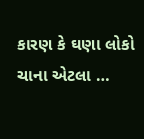કારણ કે ઘણા લોકો ચાના એટલા …